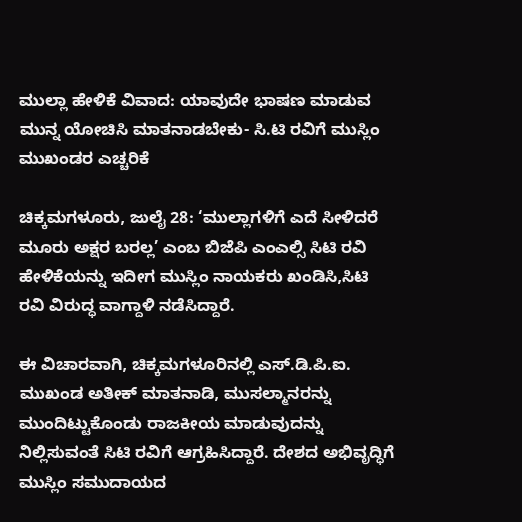ಮುಲ್ಲಾ ಹೇಳಿಕೆ ವಿವಾದ: ಯಾವುದೇ ಭಾಷಣ ಮಾಡುವ ಮುನ್ನ ಯೋಚಿಸಿ ಮಾತನಾಡಬೇಕು- ಸಿ.ಟಿ ರವಿಗೆ ಮುಸ್ಲಿಂ ಮುಖಂಡರ ಎಚ್ಚರಿಕೆ

ಚಿಕ್ಕಮಗಳೂರು, ಜುಲೈ 28: ‘ಮುಲ್ಲಾಗಳಿಗೆ ಎದೆ ಸೀಳಿದರೆ ಮೂರು ಅಕ್ಷರ ಬರಲ್ಲ’ ಎಂಬ ಬಿಜೆಪಿ ಎಂಎಲ್ಸಿ ಸಿಟಿ ರವಿ ಹೇಳಿಕೆಯನ್ನು ಇದೀಗ ಮುಸ್ಲಿಂ ನಾಯಕರು ಖಂಡಿಸಿ,ಸಿಟಿ ರವಿ ವಿರುದ್ಧ ವಾಗ್ದಾಳಿ ನಡೆಸಿದ್ದಾರೆ.

ಈ ವಿಚಾರವಾಗಿ, ಚಿಕ್ಕಮಗಳೂರಿನಲ್ಲಿ ಎಸ್.ಡಿ.ಪಿ.ಐ. ಮುಖಂಡ ಅತೀಕ್ ಮಾತನಾಡಿ, ಮುಸಲ್ಮಾನರನ್ನು ಮುಂದಿಟ್ಟುಕೊಂಡು ರಾಜಕೀಯ ಮಾಡುವುದನ್ನು ನಿಲ್ಲಿಸುವಂತೆ ಸಿಟಿ ರವಿಗೆ ಆಗ್ರಹಿಸಿದ್ದಾರೆ. ದೇಶದ ಅಭಿವೃದ್ಧಿಗೆ ಮುಸ್ಲಿಂ ಸಮುದಾಯದ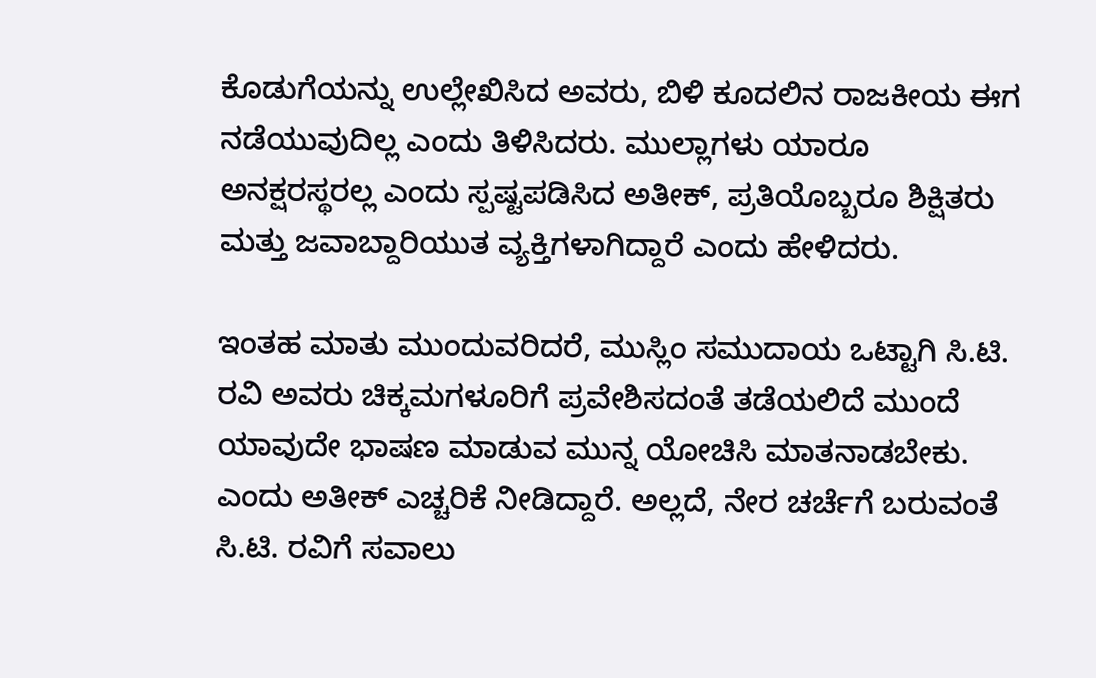ಕೊಡುಗೆಯನ್ನು ಉಲ್ಲೇಖಿಸಿದ ಅವರು, ಬಿಳಿ ಕೂದಲಿನ ರಾಜಕೀಯ ಈಗ ನಡೆಯುವುದಿಲ್ಲ ಎಂದು ತಿಳಿಸಿದರು. ಮುಲ್ಲಾಗಳು ಯಾರೂ ಅನಕ್ಷರಸ್ಥರಲ್ಲ ಎಂದು ಸ್ಪಷ್ಟಪಡಿಸಿದ ಅತೀಕ್, ಪ್ರತಿಯೊಬ್ಬರೂ ಶಿಕ್ಷಿತರು ಮತ್ತು ಜವಾಬ್ದಾರಿಯುತ ವ್ಯಕ್ತಿಗಳಾಗಿದ್ದಾರೆ ಎಂದು ಹೇಳಿದರು.

ಇಂತಹ ಮಾತು ಮುಂದುವರಿದರೆ, ಮುಸ್ಲಿಂ ಸಮುದಾಯ ಒಟ್ಟಾಗಿ ಸಿ.ಟಿ. ರವಿ ಅವರು ಚಿಕ್ಕಮಗಳೂರಿಗೆ ಪ್ರವೇಶಿಸದಂತೆ ತಡೆಯಲಿದೆ ಮುಂದೆ ಯಾವುದೇ ಭಾಷಣ ಮಾಡುವ ಮುನ್ನ ಯೋಚಿಸಿ ಮಾತನಾಡಬೇಕು. ಎಂದು ಅತೀಕ್ ಎಚ್ಚರಿಕೆ ನೀಡಿದ್ದಾರೆ. ಅಲ್ಲದೆ, ನೇರ ಚರ್ಚೆಗೆ ಬರುವಂತೆ ಸಿ.ಟಿ. ರವಿಗೆ ಸವಾಲು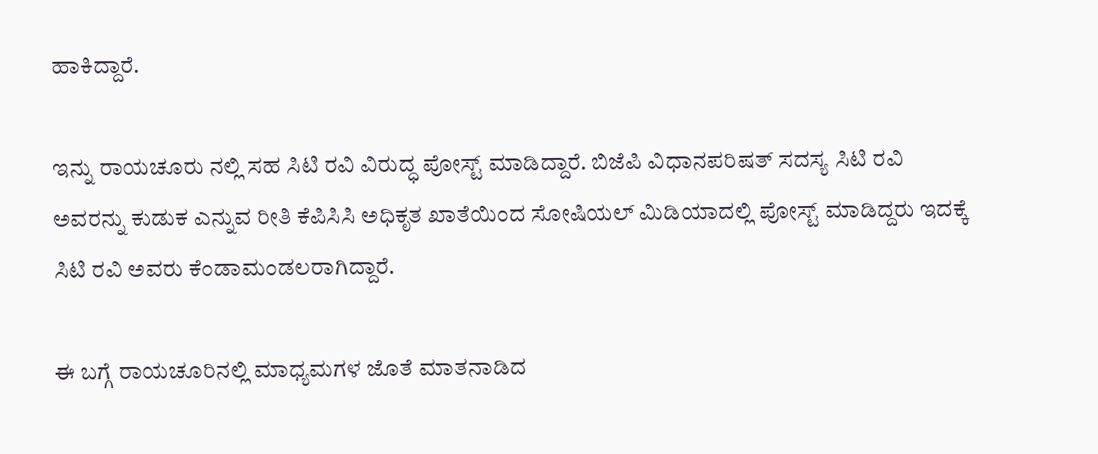ಹಾಕಿದ್ದಾರೆ.

ಇನ್ನು ರಾಯಚೂರು ನಲ್ಲಿ ಸಹ ಸಿಟಿ ರವಿ ವಿರುದ್ಧ ಪೋಸ್ಟ್‌ ಮಾಡಿದ್ದಾರೆ. ಬಿಜೆಪಿ ವಿಧಾನಪರಿಷತ್ ಸದಸ್ಯ ಸಿಟಿ ರವಿ ಅವರನ್ನು ಕುಡುಕ ಎನ್ನುವ ರೀತಿ ಕೆಪಿಸಿಸಿ ಅಧಿಕೃತ ಖಾತೆಯಿಂದ ಸೋಷಿಯಲ್ ಮಿಡಿಯಾದಲ್ಲಿ ಪೋಸ್ಟ್ ಮಾಡಿದ್ದರು ಇದಕ್ಕೆ ಸಿಟಿ ರವಿ ಅವರು ಕೆಂಡಾಮಂಡಲರಾಗಿದ್ದಾರೆ.

ಈ ಬಗ್ಗೆ ರಾಯಚೂರಿನಲ್ಲಿ ಮಾಧ್ಯಮಗಳ ಜೊತೆ ಮಾತನಾಡಿದ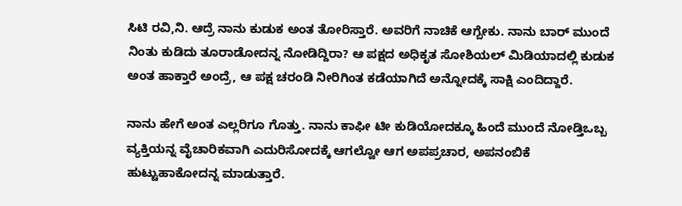ಸಿಟಿ ರವಿ,ನಿ. ಆದ್ರೆ ನಾನು ಕುಡುಕ ಅಂತ ತೋರಿಸ್ತಾರೆ. ಅವರಿಗೆ ನಾಚಿಕೆ ಆಗ್ಬೇಕು. ನಾನು ಬಾರ್ ಮುಂದೆ ನಿಂತು ಕುಡಿದು ತೂರಾಡೋದನ್ನ ನೋಡಿದ್ದಿರಾ? ಆ ಪಕ್ಷದ ಅಧಿಕೃತ ಸೋಶಿಯಲ್ ಮಿಡಿಯಾದಲ್ಲಿ ಕುಡುಕ ಅಂತ ಹಾಕ್ತಾರೆ ಅಂದ್ರೆ, ಆ ಪಕ್ಷ ಚರಂಡಿ ನೀರಿಗಿಂತ ಕಡೆಯಾಗಿದೆ ಅನ್ನೋದಕ್ಕೆ ಸಾಕ್ಷಿ ಎಂದಿದ್ದಾರೆ.

ನಾನು ಹೇಗೆ ಅಂತ ಎಲ್ಲರಿಗೂ ಗೊತ್ತು. ನಾನು ಕಾಫೀ ಟೀ ಕುಡಿಯೋದಕ್ಕೂ ಹಿಂದೆ ಮುಂದೆ ನೋಡ್ತಿಒಬ್ಬ ವ್ಯಕ್ತಿಯನ್ನ ವೈಚಾರಿಕವಾಗಿ ಎದುರಿಸೋದಕ್ಕೆ ಆಗಲ್ವೋ ಆಗ ಅಪಪ್ರಚಾರ, ಅಪನಂಬಿಕೆ ಹುಟ್ಟುಹಾಕೋದನ್ನ ಮಾಡುತ್ತಾರೆ.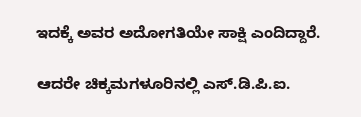ಇದಕ್ಕೆ ಅವರ ಅದೋಗತಿಯೇ ಸಾಕ್ಷಿ ಎಂದಿದ್ದಾರೆ.

ಆದರೇ ಚಿಕ್ಕಮಗಳೂರಿನಲ್ಲಿ ಎಸ್.ಡಿ.ಪಿ.ಐ.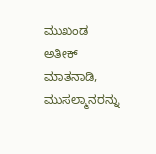ಮುಖಂಡ ಅತೀಕ್ ಮಾತನಾಡಿ, ಮುಸಲ್ಮಾನರನ್ನು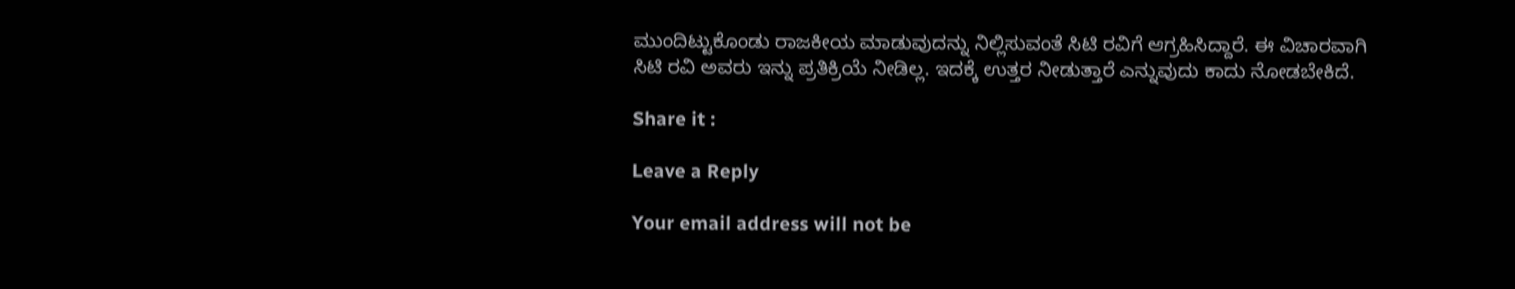ಮುಂದಿಟ್ಟುಕೊಂಡು ರಾಜಕೀಯ ಮಾಡುವುದನ್ನು ನಿಲ್ಲಿಸುವಂತೆ ಸಿಟಿ ರವಿಗೆ ಆಗ್ರಹಿಸಿದ್ದಾರೆ. ಈ ವಿಚಾರವಾಗಿ ಸಿಟಿ ರವಿ ಅವರು ಇನ್ನು ಪ್ರತಿಕ್ರಿಯೆ ನೀಡಿಲ್ಲ. ಇದಕ್ಕೆ ಉತ್ತರ ನೀಡುತ್ತಾರೆ ಎನ್ನುವುದು ಕಾದು ನೋಡಬೇಕಿದೆ.

Share it :

Leave a Reply

Your email address will not be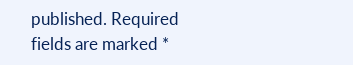published. Required fields are marked *